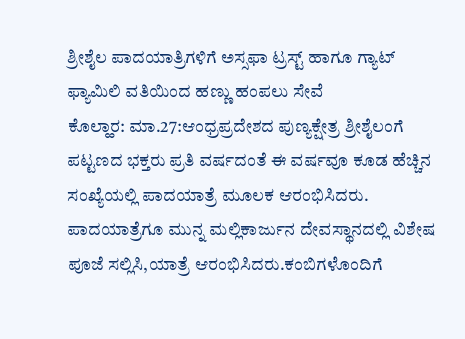ಶ್ರೀಶೈಲ ಪಾದಯಾತ್ರಿಗಳಿಗೆ ಅಸ್ಸಫಾ ಟ್ರಸ್ಟ್ ಹಾಗೂ ಗ್ಯಾಟ್ ಫ್ಯಾಮಿಲಿ ವತಿಯಿಂದ ಹಣ್ಣು ಹಂಪಲು ಸೇವೆ
ಕೊಲ್ಹಾರ: ಮಾ.27:ಆಂಧ್ರಪ್ರದೇಶದ ಪುಣ್ಯಕ್ಷೇತ್ರ ಶ್ರೀಶೈಲಂಗೆ ಪಟ್ಟಣದ ಭಕ್ತರು ಪ್ರತಿ ವರ್ಷದಂತೆ ಈ ವರ್ಷವೂ ಕೂಡ ಹೆಚ್ಚಿನ ಸಂಖ್ಯೆಯಲ್ಲಿ ಪಾದಯಾತ್ರೆ ಮೂಲಕ ಆರಂಭಿಸಿದರು.
ಪಾದಯಾತ್ರೆಗೂ ಮುನ್ನ ಮಲ್ಲಿಕಾರ್ಜುನ ದೇವಸ್ಥಾನದಲ್ಲಿ ವಿಶೇಷ ಪೂಜೆ ಸಲ್ಲಿಸಿ,ಯಾತ್ರೆ ಆರಂಭಿಸಿದರು.ಕಂಬಿಗಳೊಂದಿಗೆ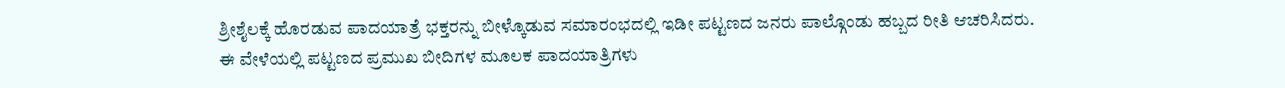ಶ್ರೀಶೈಲಕ್ಕೆ ಹೊರಡುವ ಪಾದಯಾತ್ರೆ ಭಕ್ತರನ್ನು ಬೀಳ್ಕೊಡುವ ಸಮಾರಂಭದಲ್ಲಿ ಇಡೀ ಪಟ್ಟಣದ ಜನರು ಪಾಲ್ಗೊಂಡು ಹಬ್ಬದ ರೀತಿ ಆಚರಿಸಿದರು.
ಈ ವೇಳೆಯಲ್ಲಿ ಪಟ್ಟಣದ ಪ್ರಮುಖ ಬೀದಿಗಳ ಮೂಲಕ ಪಾದಯಾತ್ರಿಗಳು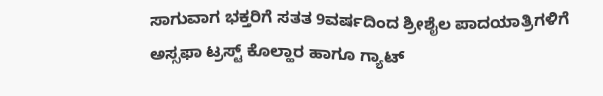ಸಾಗುವಾಗ ಭಕ್ತರಿಗೆ ಸತತ 9ವರ್ಷದಿಂದ ಶ್ರೀಶೈಲ ಪಾದಯಾತ್ರಿಗಳಿಗೆ ಅಸ್ಸಫಾ ಟ್ರಸ್ಟ್ ಕೊಲ್ಹಾರ ಹಾಗೂ ಗ್ಯಾಟ್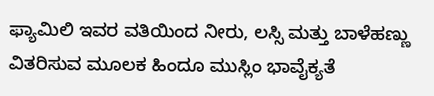ಫ್ಯಾಮಿಲಿ ಇವರ ವತಿಯಿಂದ ನೀರು, ಲಸ್ಸಿ ಮತ್ತು ಬಾಳೆಹಣ್ಣು ವಿತರಿಸುವ ಮೂಲಕ ಹಿಂದೂ ಮುಸ್ಲಿಂ ಭಾವೈಕ್ಯತೆ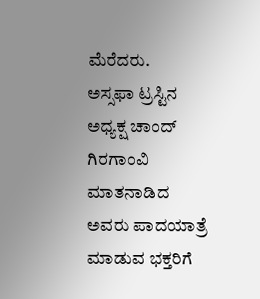ಮೆರೆದರು.
ಅಸ್ಸಫಾ ಟ್ರಸ್ಟಿನ ಅಧ್ಯಕ್ಷ ಚಾಂದ್ ಗಿರಗಾಂವಿ ಮಾತನಾಡಿದ ಅವರು ಪಾದಯಾತ್ರೆ ಮಾಡುವ ಭಕ್ತರಿಗೆ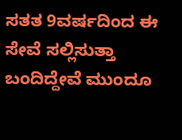ಸತತ 9ವರ್ಷದಿಂದ ಈ ಸೇವೆ ಸಲ್ಲಿಸುತ್ತಾ ಬಂದಿದ್ದೇವೆ ಮುಂದೂ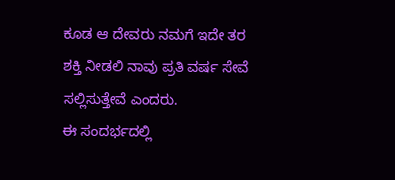ಕೂಡ ಆ ದೇವರು ನಮಗೆ ಇದೇ ತರ ಶಕ್ತಿ ನೀಡಲಿ ನಾವು ಪ್ರತಿ ವರ್ಷ ಸೇವೆ ಸಲ್ಲಿಸುತ್ತೇವೆ ಎಂದರು.
ಈ ಸಂದರ್ಭದಲ್ಲಿ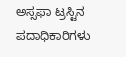ಅಸ್ಸಫಾ ಟ್ರಸ್ಟಿನ ಪದಾಧಿಕಾರಿಗಳು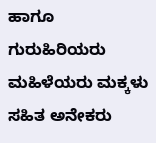ಹಾಗೂ ಗುರುಹಿರಿಯರು ಮಹಿಳೆಯರು ಮಕ್ಕಳು ಸಹಿತ ಅನೇಕರು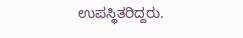ಉಪಸ್ಥಿತರಿದ್ದರು.